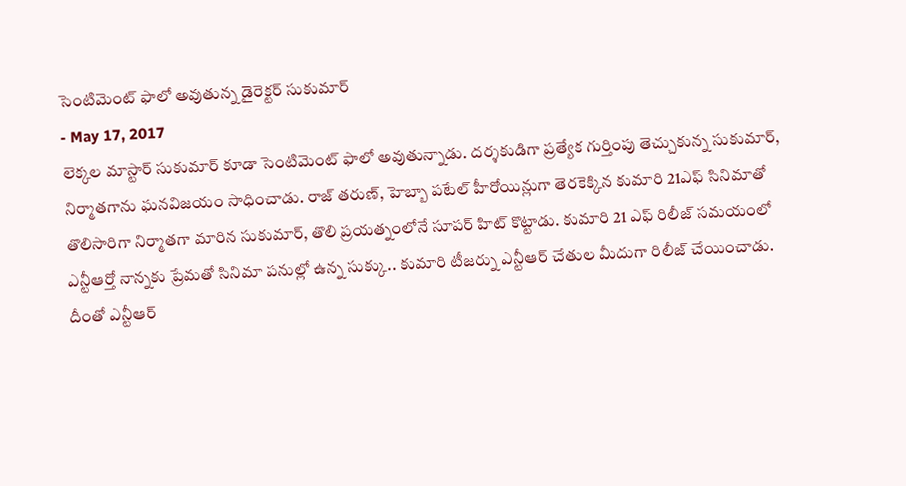సెంటిమెంట్ ఫాలో అవుతున్న డైరెక్టర్ సుకుమార్
- May 17, 2017
లెక్కల మాస్టార్ సుకుమార్ కూడా సెంటిమెంట్ ఫాలో అవుతున్నాడు. దర్శకుడిగా ప్రత్యేక గుర్తింపు తెచ్చుకున్న సుకుమార్, నిర్మాతగాను ఘనవిజయం సాధించాడు. రాజ్ తరుణ్, హెబ్బా పటేల్ హీరోయిన్లుగా తెరకెక్కిన కుమారి 21ఎఫ్ సినిమాతో తొలిసారిగా నిర్మాతగా మారిన సుకుమార్, తొలి ప్రయత్నంలోనే సూపర్ హిట్ కొట్టాడు. కుమారి 21 ఎఫ్ రిలీజ్ సమయంలో ఎన్టీఆర్తో నాన్నకు ప్రేమతో సినిమా పనుల్లో ఉన్న సుక్కు.. కుమారి టీజర్ను ఎన్టీఆర్ చేతుల మీదుగా రిలీజ్ చేయించాడు.
దీంతో ఎన్టీఆర్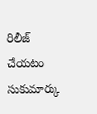రిలీజ్ చేయటం సుకుమార్కు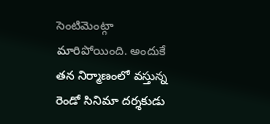సెంటిమెంట్గా మారిపోయింది. అందుకే తన నిర్మాణంలో వస్తున్న రెండో సినిమా దర్శకుడు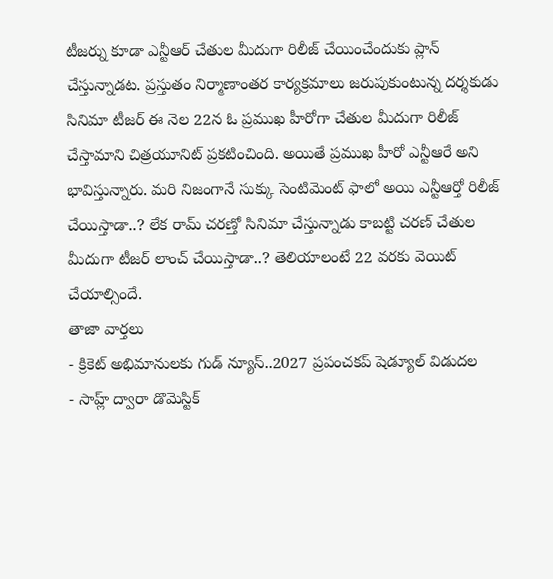టీజర్ను కూడా ఎన్టీఆర్ చేతుల మీదుగా రిలీజ్ చేయించేందుకు ప్లాన్ చేస్తున్నాడట. ప్రస్తుతం నిర్మాణాంతర కార్యక్రమాలు జరుపుకుంటున్న దర్శకుడు సినిమా టీజర్ ఈ నెల 22న ఓ ప్రముఖ హీరోగా చేతుల మీదుగా రిలీజ్ చేస్తామాని చిత్రయూనిట్ ప్రకటించింది. అయితే ప్రముఖ హీరో ఎన్టీఆరే అని భావిస్తున్నారు. మరి నిజంగానే సుక్కు సెంటిమెంట్ ఫాలో అయి ఎన్టీఆర్తో రిలీజ్ చేయిస్తాడా..? లేక రామ్ చరణ్తో సినిమా చేస్తున్నాడు కాబట్టి చరణ్ చేతుల మీదుగా టీజర్ లాంచ్ చేయిస్తాడా..? తెలియాలంటే 22 వరకు వెయిట్ చేయాల్సిందే.
తాజా వార్తలు
- క్రికెట్ అభిమానులకు గుడ్ న్యూస్..2027 ప్రపంచకప్ షెడ్యూల్ విడుదల
- సాహ్ల్ ద్వారా డొమెస్టిక్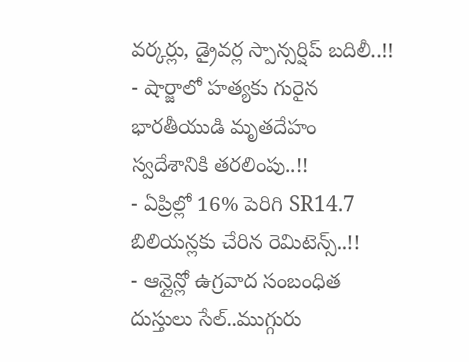వర్కర్లు, డ్రైవర్ల స్పాన్సర్షిప్ బదిలీ..!!
- షార్జాలో హత్యకు గురైన భారతీయుడి మృతదేహం స్వదేశానికి తరలింపు..!!
- ఏప్రిల్లో 16% పెరిగి SR14.7 బిలియన్లకు చేరిన రెమిటెన్స్..!!
- ఆన్లైన్లో ఉగ్రవాద సంబంధిత దుస్తులు సేల్..ముగ్గురు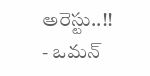అరెస్టు..!!
- ఒమన్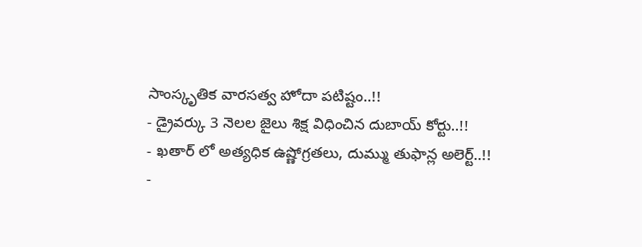సాంస్కృతిక వారసత్వ హోదా పటిష్టం..!!
- డ్రైవర్కు 3 నెలల జైలు శిక్ష విధించిన దుబాయ్ కోర్టు..!!
- ఖతార్ లో అత్యధిక ఉష్ణోగ్రతలు, దుమ్ము తుఫాన్ల అలెర్ట్..!!
-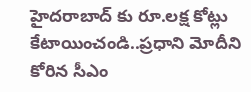హైదరాబాద్ కు రూ.లక్ష కోట్లు కేటాయించండి..ప్రధాని మోదీని కోరిన సీఎం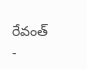రేవంత్
-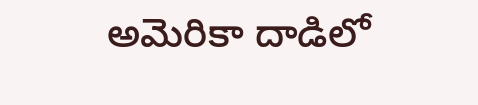అమెరికా దాడిలో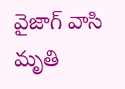వైజాగ్ వాసి మృతి